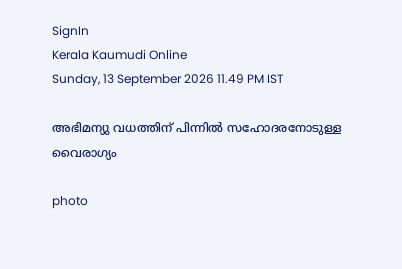SignIn
Kerala Kaumudi Online
Sunday, 13 September 2026 11.49 PM IST

അഭിമന്യു വധത്തിന് പിന്നിൽ സഹോദരനോടുള്ള വൈരാഗ്യം

photo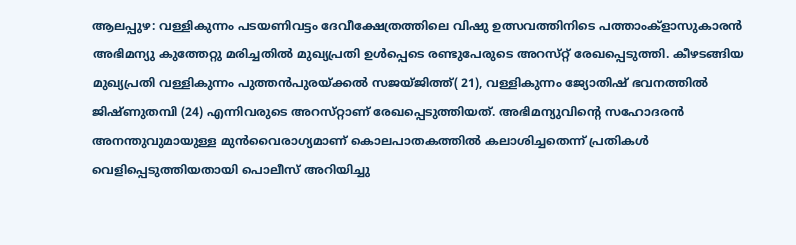ആലപ്പുഴ: വള്ളികുന്നം പടയണിവട്ടം ദേവീക്ഷേത്രത്തിലെ വിഷു ഉത്സവത്തിനിടെ പത്താംക്ളാസുകാരൻ അഭിമന്യു കുത്തേറ്റു മരിച്ചതിൽ മുഖ്യപ്രതി ഉൾപ്പെടെ രണ്ടുപേരുടെ അറസ്‌റ്റ് രേഖപ്പെടുത്തി. കീഴടങ്ങിയ മുഖ്യപ്രതി വള്ളികുന്നം പുത്തൻപുരയ്ക്കൽ സജയ്ജിത്ത്( 21), വള്ളികുന്നം ജ്യോതിഷ് ഭവനത്തിൽ ജിഷ്ണുതമ്പി (24) എന്നിവരുടെ അറസ്‌റ്റാണ് രേഖപ്പെടുത്തിയത്. അഭിമന്യുവിന്റെ സഹോദരൻ അനന്തുവുമായുള്ള മുൻവൈരാഗ്യമാണ് കൊലപാതകത്തിൽ കലാശിച്ചതെന്ന് പ്രതികൾ വെളിപ്പെടുത്തിയതായി പൊലീസ് അറിയിച്ചു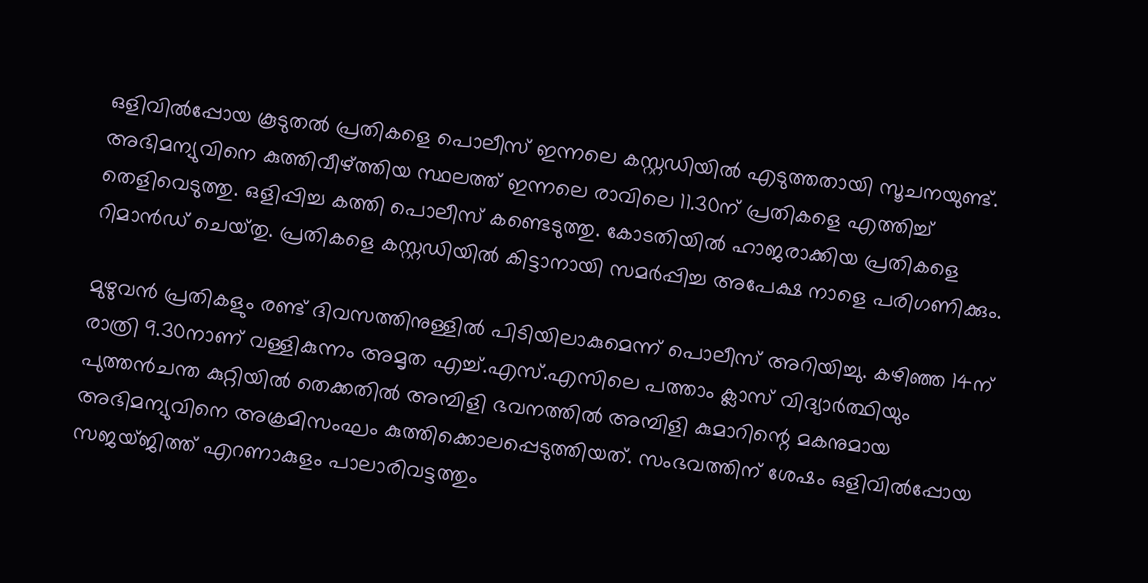ഒളിവിൽപ്പോയ കൂടുതൽ പ്രതികളെ പൊലീസ് ഇന്നലെ കസ്റ്റഡിയിൽ എടുത്തതായി സൂചനയുണ്ട്. അഭിമന്യുവിനെ കുത്തിവീഴ്‌ത്തിയ സ്ഥലത്ത് ഇന്നലെ രാവിലെ 11.30ന് പ്രതികളെ എത്തിച്ച് തെളിവെടുത്തു. ഒളിപ്പിച്ച കത്തി പൊലീസ് കണ്ടെടുത്തു. കോടതിയിൽ ഹാജരാക്കിയ പ്രതികളെ റിമാൻഡ് ചെയ്‌തു. പ്രതികളെ കസ്റ്റഡിയിൽ കിട്ടാനായി സമർപ്പിച്ച അപേക്ഷ നാളെ പരിഗണിക്കും.

മുഴുവൻ പ്രതികളും രണ്ട് ദിവസത്തിനുള്ളിൽ പിടിയിലാകുമെന്ന് പൊലീസ് അറിയിച്ചു. കഴിഞ്ഞ 14ന് രാത്രി 9.30നാണ് വള്ളികുന്നം അമൃത എച്ച്.എസ്.എസിലെ പത്താം ക്ലാസ് വിദ്യാർത്ഥിയും പുത്തൻചന്ത കുറ്റിയിൽ തെക്കതിൽ അമ്പിളി ഭവനത്തിൽ അമ്പിളി കുമാറിന്റെ മകനുമായ അഭിമന്യുവിനെ അക്രമിസംഘം കുത്തിക്കൊലപ്പെടുത്തിയത്. സംഭവത്തിന് ശേഷം ഒളിവിൽപ്പോയ സജയ്ജിത്ത് എറണാകുളം പാലാരിവട്ടത്തും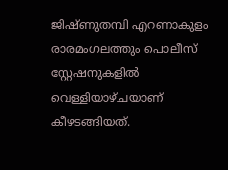ജിഷ്ണുതമ്പി എറണാകുളം രാരമംഗലത്തും പൊലീസ് സ്റ്റേഷനുകളിൽ വെള്ളിയാഴ്ചയാണ് കീഴടങ്ങിയത്.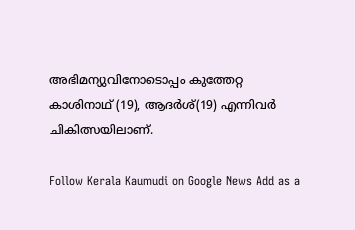അഭിമന്യുവിനോടൊപ്പം കുത്തേറ്റ കാശിനാഥ് (19), ആദർശ്(19) എന്നിവർ ചികിത്സയിലാണ്.

Follow Kerala Kaumudi on Google News Add as a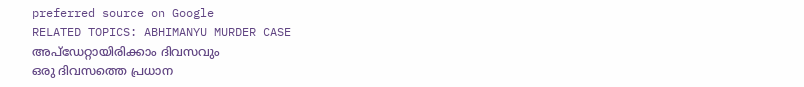preferred source on Google
RELATED TOPICS: ABHIMANYU MURDER CASE
അപ്ഡേറ്റായിരിക്കാം ദിവസവും
ഒരു ദിവസത്തെ പ്രധാന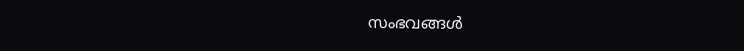സംഭവങ്ങൾ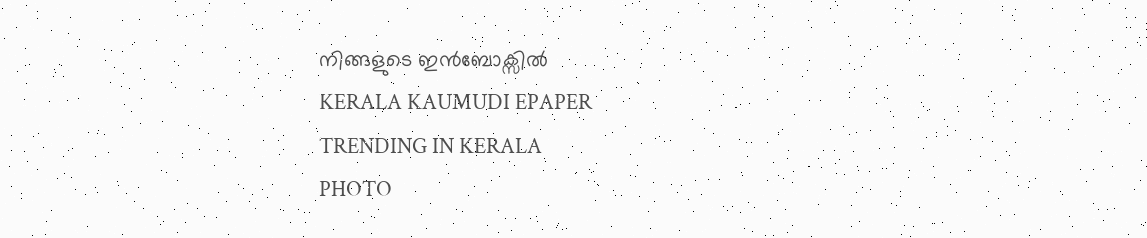നിങ്ങളുടെ ഇൻബോക്സിൽ
KERALA KAUMUDI EPAPER
TRENDING IN KERALA
PHOTO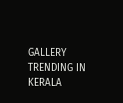GALLERY
TRENDING IN KERALA